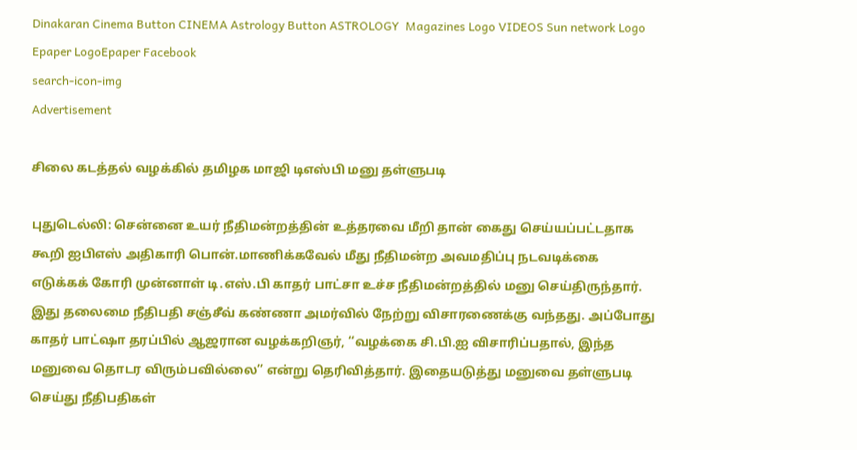Dinakaran Cinema Button CINEMA Astrology Button ASTROLOGY  Magazines Logo VIDEOS Sun network Logo Epaper LogoEpaper Facebook
search-icon-img
Advertisement

சிலை கடத்தல் வழக்கில் தமிழக மாஜி டிஎஸ்பி மனு தள்ளுபடி

புதுடெல்லி: சென்னை உயர் நீதிமன்றத்தின் உத்தரவை மீறி தான் கைது செய்யப்பட்டதாக கூறி ஐபிஎஸ் அதிகாரி பொன்.மாணிக்கவேல் மீது நீதிமன்ற அவமதிப்பு நடவடிக்கை எடுக்கக் கோரி முன்னாள் டி.எஸ்.பி காதர் பாட்சா உச்ச நீதிமன்றத்தில் மனு செய்திருந்தார். இது தலைமை நீதிபதி சஞ்சீவ் கண்ணா அமர்வில் நேற்று விசாரணைக்கு வந்தது. அப்போது காதர் பாட்ஷா தரப்பில் ஆஜரான வழக்கறிஞர், ‘‘வழக்கை சி.பி.ஐ விசாரிப்பதால், இந்த மனுவை தொடர விரும்பவில்லை’’ என்று தெரிவித்தார். இதையடுத்து மனுவை தள்ளுபடி செய்து நீதிபதிகள்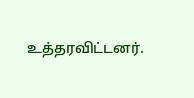உத்தரவிட்டனர்.